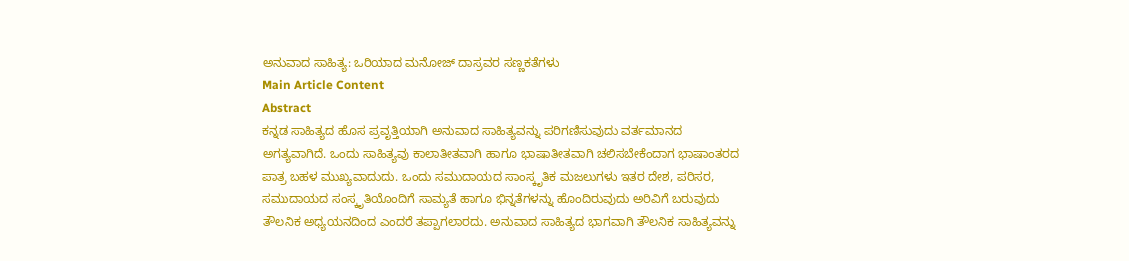ಅನುವಾದ ಸಾಹಿತ್ಯ: ಒರಿಯಾದ ಮನೋಜ್ ದಾಸ್ರವರ ಸಣ್ಣಕತೆಗಳು
Main Article Content
Abstract
ಕನ್ನಡ ಸಾಹಿತ್ಯದ ಹೊಸ ಪ್ರವೃತ್ತಿಯಾಗಿ ಅನುವಾದ ಸಾಹಿತ್ಯವನ್ನು ಪರಿಗಣಿಸುವುದು ವರ್ತಮಾನದ ಅಗತ್ಯವಾಗಿದೆ. ಒಂದು ಸಾಹಿತ್ಯವು ಕಾಲಾತೀತವಾಗಿ ಹಾಗೂ ಭಾಷಾತೀತವಾಗಿ ಚಲಿಸಬೇಕೆಂದಾಗ ಭಾಷಾಂತರದ ಪಾತ್ರ ಬಹಳ ಮುಖ್ಯವಾದುದು. ಒಂದು ಸಮುದಾಯದ ಸಾಂಸ್ಕೃತಿಕ ಮಜಲುಗಳು ಇತರ ದೇಶ, ಪರಿಸರ, ಸಮುದಾಯದ ಸಂಸ್ಕೃತಿಯೊಂದಿಗೆ ಸಾಮ್ಯತೆ ಹಾಗೂ ಭಿನ್ನತೆಗಳನ್ನು ಹೊಂದಿರುವುದು ಅರಿವಿಗೆ ಬರುವುದು ತೌಲನಿಕ ಅಧ್ಯಯನದಿಂದ ಎಂದರೆ ತಪ್ಪಾಗಲಾರದು. ಅನುವಾದ ಸಾಹಿತ್ಯದ ಭಾಗವಾಗಿ ತೌಲನಿಕ ಸಾಹಿತ್ಯವನ್ನು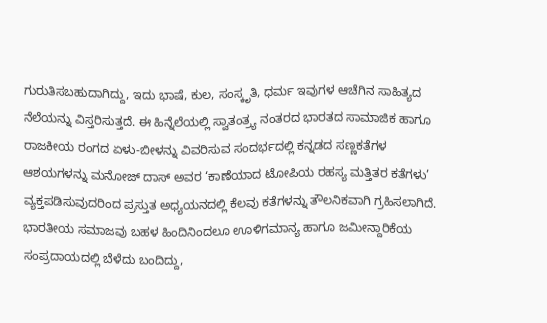ಗುರುತಿಸಬಹುದಾಗಿದ್ದು, ಇದು ಭಾಷೆ, ಕುಲ, ಸಂಸ್ಕೃತಿ, ಧರ್ಮ ಇವುಗಳ ಆಚೆಗಿನ ಸಾಹಿತ್ಯದ ನೆಲೆಯನ್ನು ವಿಸ್ತರಿಸುತ್ತದೆ. ಈ ಹಿನ್ನೆಲೆಯಲ್ಲಿ ಸ್ವಾತಂತ್ರ್ಯ ನಂತರದ ಭಾರತದ ಸಾಮಾಜಿಕ ಹಾಗೂ ರಾಜಕೀಯ ರಂಗದ ಏಳು-ಬೀಳನ್ನು ವಿವರಿಸುವ ಸಂದರ್ಭದಲ್ಲಿ ಕನ್ನಡದ ಸಣ್ಣಕತೆಗಳ ಆಶಯಗಳನ್ನು ಮನೋಜ್ ದಾಸ್ ಅವರ ‘ಕಾಣೆಯಾದ ಟೋಪಿಯ ರಹಸ್ಯ ಮತ್ತಿತರ ಕತೆಗಳು’ ವ್ಯಕ್ತಪಡಿಸುವುದರಿಂದ ಪ್ರಸ್ತುತ ಅಧ್ಯಯನದಲ್ಲಿ ಕೆಲವು ಕತೆಗಳನ್ನು ತೌಲನಿಕವಾಗಿ ಗ್ರಹಿಸಲಾಗಿದೆ.
ಭಾರತೀಯ ಸಮಾಜವು ಬಹಳ ಹಿಂದಿನಿಂದಲೂ ಊಳಿಗಮಾನ್ಯ ಹಾಗೂ ಜಮೀನ್ದಾರಿಕೆಯ ಸಂಪ್ರದಾಯದಲ್ಲಿ ಬೆಳೆದು ಬಂದಿದ್ದು,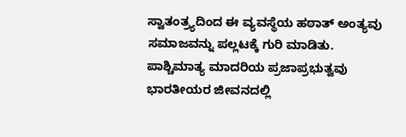ಸ್ವಾತಂತ್ರ್ಯದಿಂದ ಈ ವ್ಯವಸ್ಥೆಯ ಹಠಾತ್ ಅಂತ್ಯವು ಸಮಾಜವನ್ನು ಪಲ್ಲಟಕ್ಕೆ ಗುರಿ ಮಾಡಿತು. ಪಾಶ್ಚಿಮಾತ್ಯ ಮಾದರಿಯ ಪ್ರಜಾಪ್ರಭುತ್ವವು ಭಾರತೀಯರ ಜೀವನದಲ್ಲಿ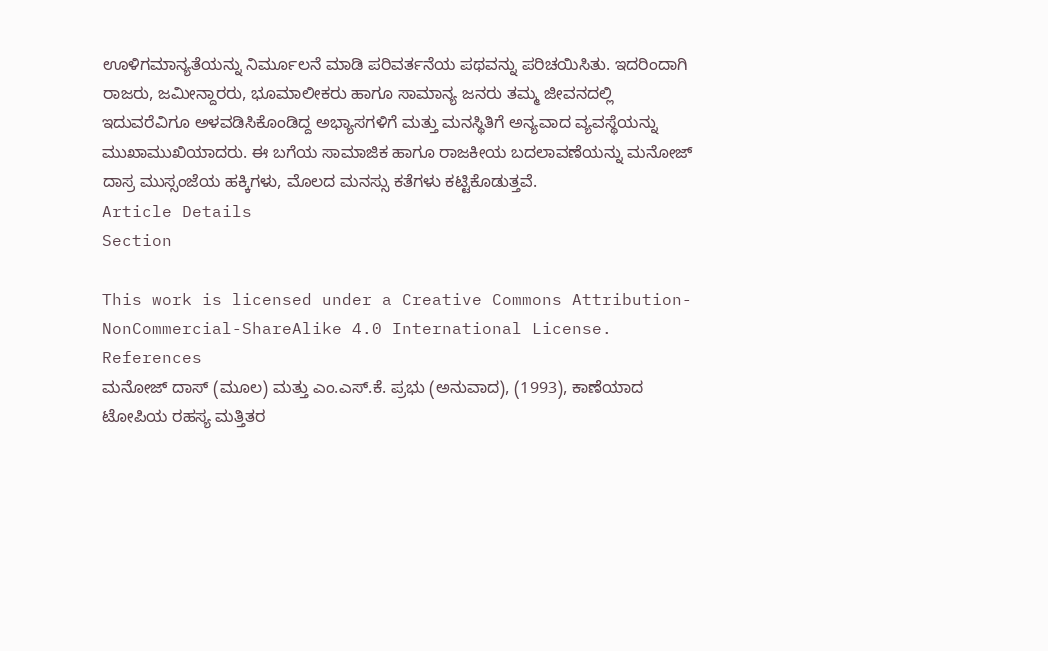ಊಳಿಗಮಾನ್ಯತೆಯನ್ನು ನಿರ್ಮೂಲನೆ ಮಾಡಿ ಪರಿವರ್ತನೆಯ ಪಥವನ್ನು ಪರಿಚಯಿಸಿತು. ಇದರಿಂದಾಗಿ ರಾಜರು, ಜಮೀನ್ದಾರರು, ಭೂಮಾಲೀಕರು ಹಾಗೂ ಸಾಮಾನ್ಯ ಜನರು ತಮ್ಮ ಜೀವನದಲ್ಲಿ ಇದುವರೆವಿಗೂ ಅಳವಡಿಸಿಕೊಂಡಿದ್ದ ಅಭ್ಯಾಸಗಳಿಗೆ ಮತ್ತು ಮನಸ್ಥಿತಿಗೆ ಅನ್ಯವಾದ ವ್ಯವಸ್ಥೆಯನ್ನು ಮುಖಾಮುಖಿಯಾದರು. ಈ ಬಗೆಯ ಸಾಮಾಜಿಕ ಹಾಗೂ ರಾಜಕೀಯ ಬದಲಾವಣೆಯನ್ನು ಮನೋಜ್ ದಾಸ್ರ ಮುಸ್ಸಂಜೆಯ ಹಕ್ಕಿಗಳು, ಮೊಲದ ಮನಸ್ಸು ಕತೆಗಳು ಕಟ್ಟಿಕೊಡುತ್ತವೆ.
Article Details
Section

This work is licensed under a Creative Commons Attribution-NonCommercial-ShareAlike 4.0 International License.
References
ಮನೋಜ್ ದಾಸ್ (ಮೂಲ) ಮತ್ತು ಎಂ.ಎಸ್.ಕೆ. ಪ್ರಭು (ಅನುವಾದ), (1993), ಕಾಣೆಯಾದ ಟೋಪಿಯ ರಹಸ್ಯ ಮತ್ತಿತರ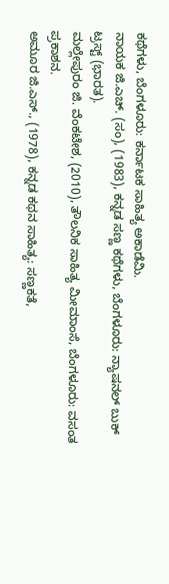ಕಥೆಗಳು, ಬೆಂಗಳೂರು: ಕರ್ನಾಟಕ ಸಾಹಿತ್ಯ ಅಕಾಡೆಮಿ.
ನಾಯಕ ಜಿ.ಎಚ್. (ಸಂ), (1983), ಕನ್ನಡ ಸಣ್ಣ ಕಥೆಗಳು, ಬೆಂಗಳೂರು: ನ್ಯಾಷನಲ್ ಬುಕ್ ಟ್ರಸ್ಟ್ (ಭಾರತ).
ಮಲ್ಲೇಪುರಂ ಜಿ. ವೆಂಕಟೇಶ, (2010), ತೌಲನಿಕ ಸಾಹಿತ್ಯ ಮೀಮಾಂಸೆ, ಬೆಂಗಳೂರು: ವಸಂತ ಪ್ರಕಾಶನ.
ಅಮೂರ ಜಿ.ಎಸ್., (1978), ಕನ್ನಡ ಕಥನ ಸಾಹಿತ್ಯ: ಸಣ್ಣಕತೆ,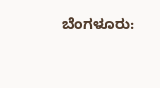ಬೆಂಗಳೂರು: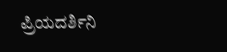ಪ್ರಿಯದರ್ಶಿನಿ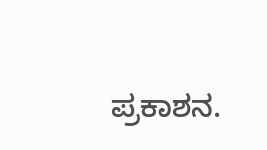ಪ್ರಕಾಶನ.